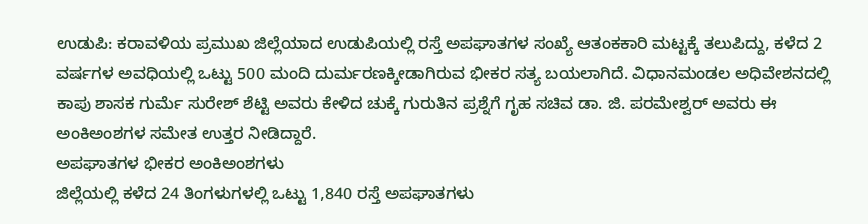ಉಡುಪಿ: ಕರಾವಳಿಯ ಪ್ರಮುಖ ಜಿಲ್ಲೆಯಾದ ಉಡುಪಿಯಲ್ಲಿ ರಸ್ತೆ ಅಪಘಾತಗಳ ಸಂಖ್ಯೆ ಆತಂಕಕಾರಿ ಮಟ್ಟಕ್ಕೆ ತಲುಪಿದ್ದು, ಕಳೆದ 2 ವರ್ಷಗಳ ಅವಧಿಯಲ್ಲಿ ಒಟ್ಟು 500 ಮಂದಿ ದುರ್ಮರಣಕ್ಕೀಡಾಗಿರುವ ಭೀಕರ ಸತ್ಯ ಬಯಲಾಗಿದೆ. ವಿಧಾನಮಂಡಲ ಅಧಿವೇಶನದಲ್ಲಿ ಕಾಪು ಶಾಸಕ ಗುರ್ಮೆ ಸುರೇಶ್ ಶೆಟ್ಟಿ ಅವರು ಕೇಳಿದ ಚುಕ್ಕೆ ಗುರುತಿನ ಪ್ರಶ್ನೆಗೆ ಗೃಹ ಸಚಿವ ಡಾ. ಜಿ. ಪರಮೇಶ್ವರ್ ಅವರು ಈ ಅಂಕಿಅಂಶಗಳ ಸಮೇತ ಉತ್ತರ ನೀಡಿದ್ದಾರೆ.
ಅಪಘಾತಗಳ ಭೀಕರ ಅಂಕಿಅಂಶಗಳು
ಜಿಲ್ಲೆಯಲ್ಲಿ ಕಳೆದ 24 ತಿಂಗಳುಗಳಲ್ಲಿ ಒಟ್ಟು 1,840 ರಸ್ತೆ ಅಪಘಾತಗಳು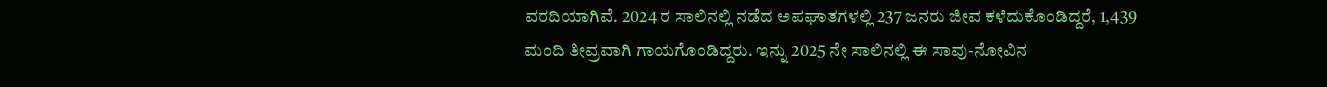ವರದಿಯಾಗಿವೆ. 2024 ರ ಸಾಲಿನಲ್ಲಿ ನಡೆದ ಅಪಘಾತಗಳಲ್ಲಿ 237 ಜನರು ಜೀವ ಕಳೆದುಕೊಂಡಿದ್ದರೆ, 1,439 ಮಂದಿ ತೀವ್ರವಾಗಿ ಗಾಯಗೊಂಡಿದ್ದರು. ಇನ್ನು 2025 ನೇ ಸಾಲಿನಲ್ಲಿ ಈ ಸಾವು-ನೋವಿನ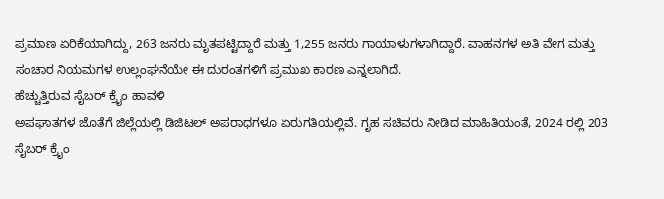ಪ್ರಮಾಣ ಏರಿಕೆಯಾಗಿದ್ದು, 263 ಜನರು ಮೃತಪಟ್ಟಿದ್ದಾರೆ ಮತ್ತು 1,255 ಜನರು ಗಾಯಾಳುಗಳಾಗಿದ್ದಾರೆ. ವಾಹನಗಳ ಅತಿ ವೇಗ ಮತ್ತು ಸಂಚಾರ ನಿಯಮಗಳ ಉಲ್ಲಂಘನೆಯೇ ಈ ದುರಂತಗಳಿಗೆ ಪ್ರಮುಖ ಕಾರಣ ಎನ್ನಲಾಗಿದೆ.
ಹೆಚ್ಚುತ್ತಿರುವ ಸೈಬರ್ ಕ್ರೈಂ ಹಾವಳಿ
ಅಪಘಾತಗಳ ಜೊತೆಗೆ ಜಿಲ್ಲೆಯಲ್ಲಿ ಡಿಜಿಟಲ್ ಅಪರಾಧಗಳೂ ಏರುಗತಿಯಲ್ಲಿವೆ. ಗೃಹ ಸಚಿವರು ನೀಡಿದ ಮಾಹಿತಿಯಂತೆ, 2024 ರಲ್ಲಿ 203 ಸೈಬರ್ ಕ್ರೈಂ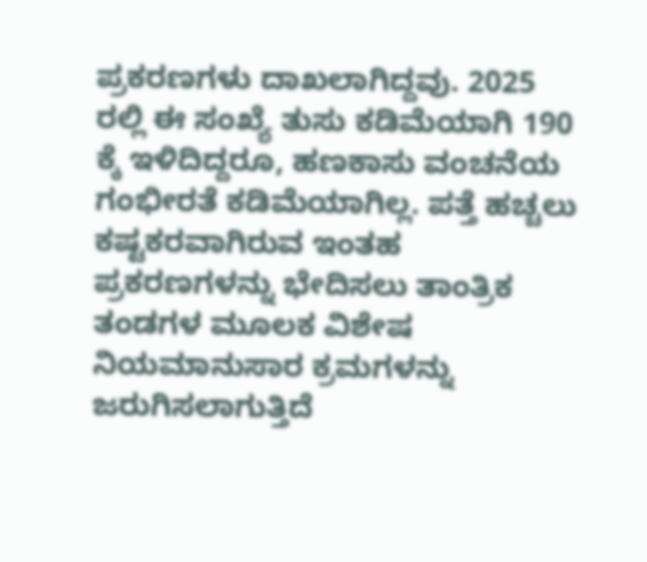ಪ್ರಕರಣಗಳು ದಾಖಲಾಗಿದ್ದವು. 2025 ರಲ್ಲಿ ಈ ಸಂಖ್ಯೆ ತುಸು ಕಡಿಮೆಯಾಗಿ 190 ಕ್ಕೆ ಇಳಿದಿದ್ದರೂ, ಹಣಕಾಸು ವಂಚನೆಯ ಗಂಭೀರತೆ ಕಡಿಮೆಯಾಗಿಲ್ಲ. ಪತ್ತೆ ಹಚ್ಚಲು ಕಷ್ಟಕರವಾಗಿರುವ ಇಂತಹ ಪ್ರಕರಣಗಳನ್ನು ಭೇದಿಸಲು ತಾಂತ್ರಿಕ ತಂಡಗಳ ಮೂಲಕ ವಿಶೇಷ ನಿಯಮಾನುಸಾರ ಕ್ರಮಗಳನ್ನು ಜರುಗಿಸಲಾಗುತ್ತಿದೆ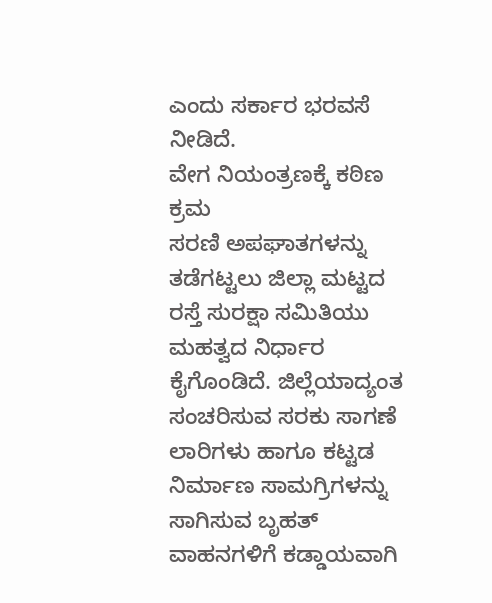ಎಂದು ಸರ್ಕಾರ ಭರವಸೆ ನೀಡಿದೆ.
ವೇಗ ನಿಯಂತ್ರಣಕ್ಕೆ ಕಠಿಣ ಕ್ರಮ
ಸರಣಿ ಅಪಘಾತಗಳನ್ನು ತಡೆಗಟ್ಟಲು ಜಿಲ್ಲಾ ಮಟ್ಟದ ರಸ್ತೆ ಸುರಕ್ಷಾ ಸಮಿತಿಯು ಮಹತ್ವದ ನಿರ್ಧಾರ ಕೈಗೊಂಡಿದೆ. ಜಿಲ್ಲೆಯಾದ್ಯಂತ ಸಂಚರಿಸುವ ಸರಕು ಸಾಗಣೆ ಲಾರಿಗಳು ಹಾಗೂ ಕಟ್ಟಡ ನಿರ್ಮಾಣ ಸಾಮಗ್ರಿಗಳನ್ನು ಸಾಗಿಸುವ ಬೃಹತ್ ವಾಹನಗಳಿಗೆ ಕಡ್ಡಾಯವಾಗಿ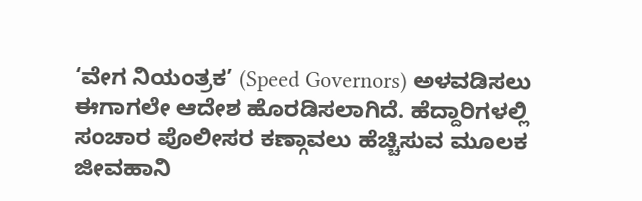‘ವೇಗ ನಿಯಂತ್ರಕ’ (Speed Governors) ಅಳವಡಿಸಲು ಈಗಾಗಲೇ ಆದೇಶ ಹೊರಡಿಸಲಾಗಿದೆ. ಹೆದ್ದಾರಿಗಳಲ್ಲಿ ಸಂಚಾರ ಪೊಲೀಸರ ಕಣ್ಗಾವಲು ಹೆಚ್ಚಿಸುವ ಮೂಲಕ ಜೀವಹಾನಿ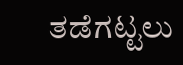ತಡೆಗಟ್ಟಲು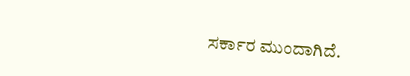ಸರ್ಕಾರ ಮುಂದಾಗಿದೆ.